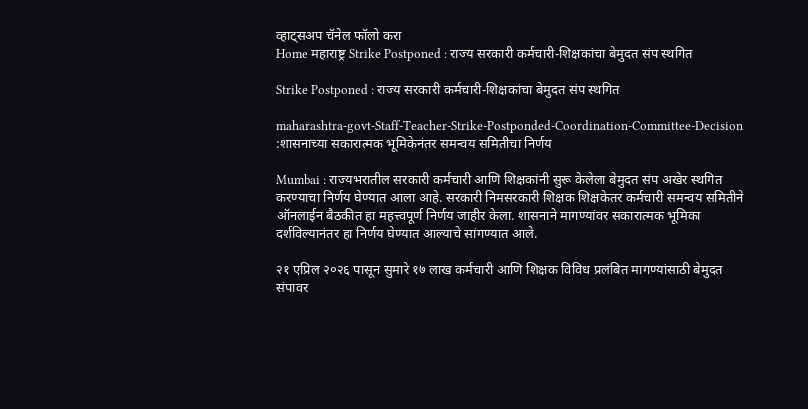व्हाट्सअप चॅनेल फॉलो करा
Home महाराष्ट्र Strike Postponed : राज्य सरकारी कर्मचारी-शिक्षकांचा बेमुदत संप स्थगित

Strike Postponed : राज्य सरकारी कर्मचारी-शिक्षकांचा बेमुदत संप स्थगित

maharashtra-govt-Staff-Teacher-Strike-Postponded-Coordination-Committee-Decision :शासनाच्या सकारात्मक भूमिकेनंतर समन्वय समितीचा निर्णय

Mumbai : राज्यभरातील सरकारी कर्मचारी आणि शिक्षकांनी सुरू केलेला बेमुदत संप अखेर स्थगित करण्याचा निर्णय घेण्यात आला आहे. सरकारी निमसरकारी शिक्षक शिक्षकेतर कर्मचारी समन्वय समितीने ऑनलाईन बैठकीत हा महत्त्वपूर्ण निर्णय जाहीर केला. शासनाने मागण्यांवर सकारात्मक भूमिका दर्शविल्यानंतर हा निर्णय घेण्यात आल्याचे सांगण्यात आले.

२१ एप्रिल २०२६ पासून सुमारे १७ लाख कर्मचारी आणि शिक्षक विविध प्रलंबित मागण्यांसाठी बेमुदत संपावर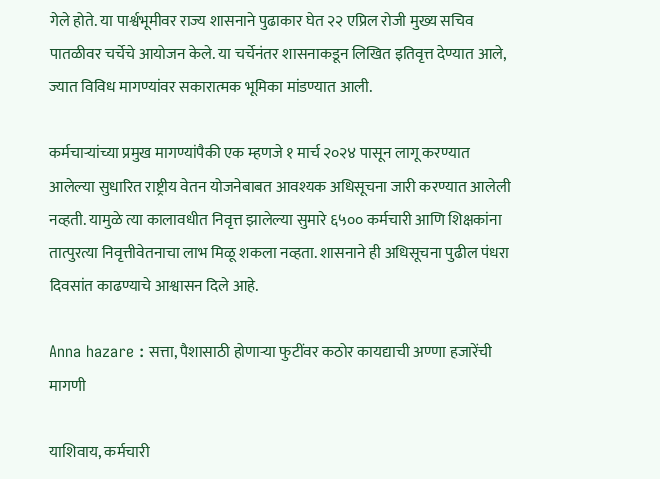गेले होते. या पार्श्वभूमीवर राज्य शासनाने पुढाकार घेत २२ एप्रिल रोजी मुख्य सचिव पातळीवर चर्चेचे आयोजन केले. या चर्चेनंतर शासनाकडून लिखित इतिवृत्त देण्यात आले, ज्यात विविध मागण्यांवर सकारात्मक भूमिका मांडण्यात आली.

कर्मचाऱ्यांच्या प्रमुख मागण्यांपैकी एक म्हणजे १ मार्च २०२४ पासून लागू करण्यात आलेल्या सुधारित राष्ट्रीय वेतन योजनेबाबत आवश्यक अधिसूचना जारी करण्यात आलेली नव्हती. यामुळे त्या कालावधीत निवृत्त झालेल्या सुमारे ६५०० कर्मचारी आणि शिक्षकांना तात्पुरत्या निवृत्तीवेतनाचा लाभ मिळू शकला नव्हता. शासनाने ही अधिसूचना पुढील पंधरा दिवसांत काढण्याचे आश्वासन दिले आहे.

Anna hazare : सत्ता, पैशासाठी होणाऱ्या फुटींवर कठोर कायद्याची अण्णा हजारेंची मागणी

याशिवाय, कर्मचारी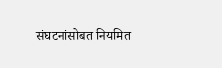संघटनांसोबत नियमित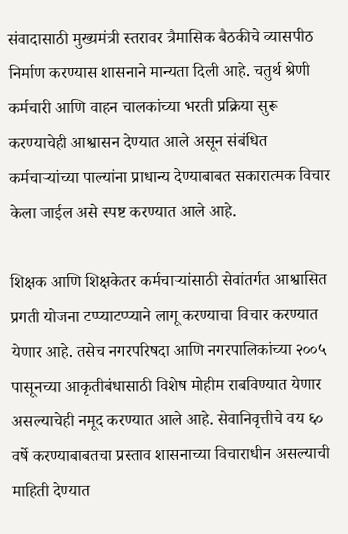संवादासाठी मुख्यमंत्री स्तरावर त्रैमासिक बैठकीचे व्यासपीठ निर्माण करण्यास शासनाने मान्यता दिली आहे. चतुर्थ श्रेणी कर्मचारी आणि वाहन चालकांच्या भरती प्रक्रिया सुरू करण्याचेही आश्वासन देण्यात आले असून संबंधित कर्मचाऱ्यांच्या पाल्यांना प्राधान्य देण्याबाबत सकारात्मक विचार केला जाईल असे स्पष्ट करण्यात आले आहे.

शिक्षक आणि शिक्षकेतर कर्मचाऱ्यांसाठी सेवांतर्गत आश्वासित प्रगती योजना टप्प्याटप्प्याने लागू करण्याचा विचार करण्यात येणार आहे. तसेच नगरपरिषदा आणि नगरपालिकांच्या २००५ पासूनच्या आकृतीबंधासाठी विशेष मोहीम राबविण्यात येणार असल्याचेही नमूद करण्यात आले आहे. सेवानिवृत्तीचे वय ६० वर्षे करण्याबाबतचा प्रस्ताव शासनाच्या विचाराधीन असल्याची माहिती देण्यात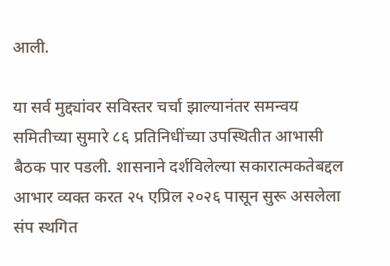आली.

या सर्व मुद्द्यांवर सविस्तर चर्चा झाल्यानंतर समन्वय समितीच्या सुमारे ८६ प्रतिनिधींच्या उपस्थितीत आभासी बैठक पार पडली. शासनाने दर्शविलेल्या सकारात्मकतेबद्दल आभार व्यक्त करत २५ एप्रिल २०२६ पासून सुरू असलेला संप स्थगित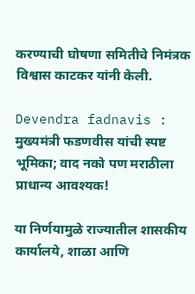करण्याची घोषणा समितीचे निमंत्रक विश्वास काटकर यांनी केली.

Devendra fadnavis : मुख्यमंत्री फडणवीस यांची स्पष्ट भूमिका; वाद नको पण मराठीला प्राधान्य आवश्यक!

या निर्णयामुळे राज्यातील शासकीय कार्यालये, शाळा आणि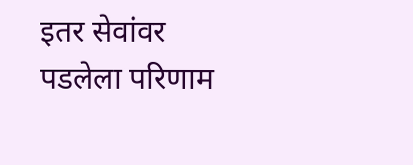इतर सेवांवर पडलेला परिणाम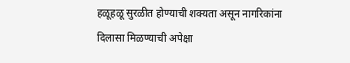हळूहळू सुरळीत होण्याची शक्यता असून नागरिकांना दिलासा मिळण्याची अपेक्षा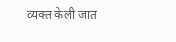व्यक्त केली जात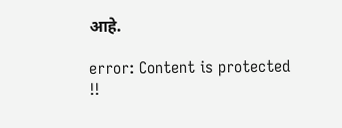आहे.

error: Content is protected !!